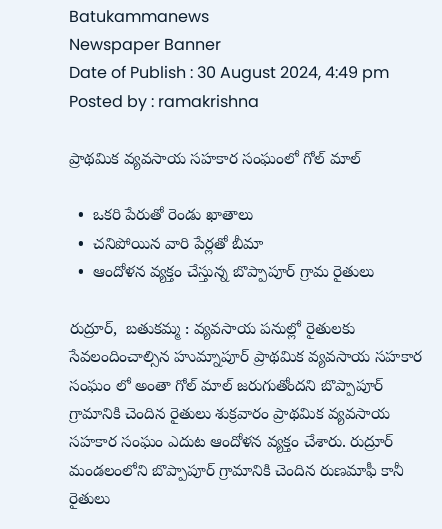Batukammanews
Newspaper Banner
Date of Publish : 30 August 2024, 4:49 pm Posted by : ramakrishna

ప్రాథమిక వ్యవసాయ సహకార సంఘంలో గోల్ మాల్

  •  ఒకరి పేరుతో రెండు ఖాతాలు
  •  చనిపోయిన వారి పేర్లతో బీమా
  •  ఆందోళన వ్యక్తం చేస్తున్న బొప్పాపూర్ గ్రామ రైతులు

రుద్రూర్,  బతుకమ్మ : వ్యవసాయ పనుల్లో రైతులకు సేవలందించాల్సిన హుమ్నాపూర్ ప్రాథమిక వ్యవసాయ సహకార సంఘం లో అంతా గోల్ మాల్ జరుగుతోందని బొప్పాపూర్ గ్రామానికి చెందిన రైతులు శుక్రవారం ప్రాథమిక వ్యవసాయ సహకార సంఘం ఎదుట ఆందోళన వ్యక్తం చేశారు. రుద్రూర్ మండలంలోని బొప్పాపూర్ గ్రామానికి చెందిన రుణమాఫీ కానీ రైతులు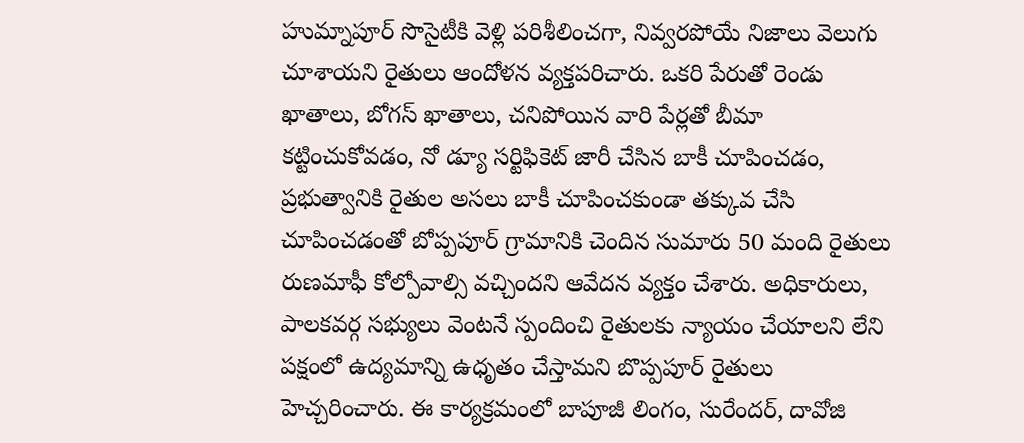హుమ్నాపూర్ సొసైటీకి వెళ్లి పరిశీలించగా, నివ్వరపోయే నిజాలు వెలుగు చూశాయని రైతులు ఆందోళన వ్యక్తపరిచారు. ఒకరి పేరుతో రెండు ఖాతాలు, బోగస్ ఖాతాలు, చనిపోయిన వారి పేర్లతో బీమా కట్టించుకోవడం, నో డ్యూ సర్టిఫికెట్ జారీ చేసిన బాకీ చూపించడం, ప్రభుత్వానికి రైతుల అసలు బాకీ చూపించకుండా తక్కువ చేసి చూపించడంతో బోప్పపూర్ గ్రామానికి చెందిన సుమారు 50 మంది రైతులు రుణమాఫీ కోల్పోవాల్సి వచ్చిందని ఆవేదన వ్యక్తం చేశారు. అధికారులు, పాలకవర్గ సభ్యులు వెంటనే స్పందించి రైతులకు న్యాయం చేయాలని లేని పక్షంలో ఉద్యమాన్ని ఉధృతం చేస్తామని బొప్పపూర్ రైతులు హెచ్చరించారు. ఈ కార్యక్రమంలో బాపూజీ లింగం, సురేందర్, దావోజి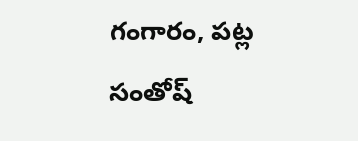గంగారం, పట్ల సంతోష్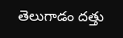తెలుగాడం దత్తు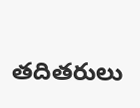తదితరులు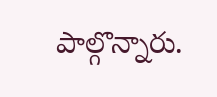పాల్గొన్నారు.